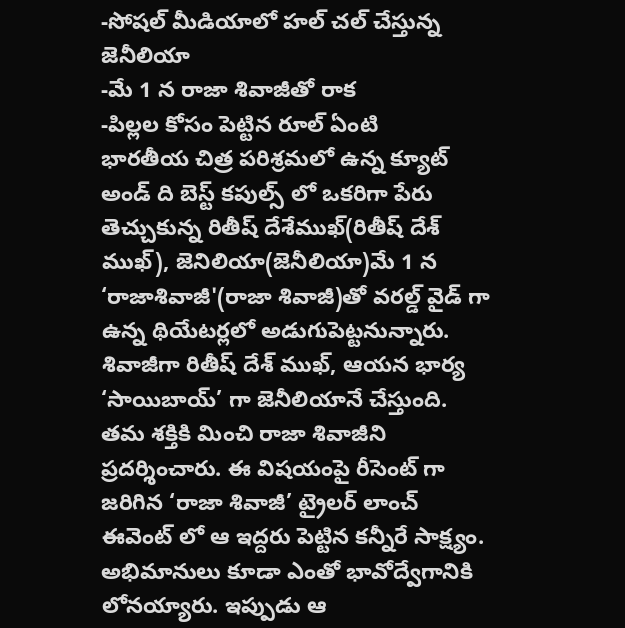-సోషల్ మీడియాలో హల్ చల్ చేస్తున్న జెనీలియా
-మే 1 న రాజా శివాజీతో రాక
-పిల్లల కోసం పెట్టిన రూల్ ఏంటి
భారతీయ చిత్ర పరిశ్రమలో ఉన్న క్యూట్ అండ్ ది బెస్ట్ కపుల్స్ లో ఒకరిగా పేరు తెచ్చుకున్న రితీష్ దేశేముఖ్(రితీష్ దేశ్ ముఖ్), జెనిలియా(జెనీలియా)మే 1 న ‘రాజాశివాజీ'(రాజా శివాజీ)తో వరల్డ్ వైడ్ గా ఉన్న థియేటర్లలో అడుగుపెట్టనున్నారు. శివాజీగా రితీష్ దేశ్ ముఖ్, ఆయన భార్య ‘సాయిబాయ్’ గా జెనీలియానే చేస్తుంది. తమ శక్తికి మించి రాజా శివాజీని ప్రదర్శించారు. ఈ విషయంపై రీసెంట్ గా జరిగిన ‘రాజా శివాజీ’ ట్రైలర్ లాంచ్ ఈవెంట్ లో ఆ ఇద్దరు పెట్టిన కన్నీరే సాక్ష్యం. అభిమానులు కూడా ఎంతో భావోద్వేగానికి లోనయ్యారు. ఇప్పుడు ఆ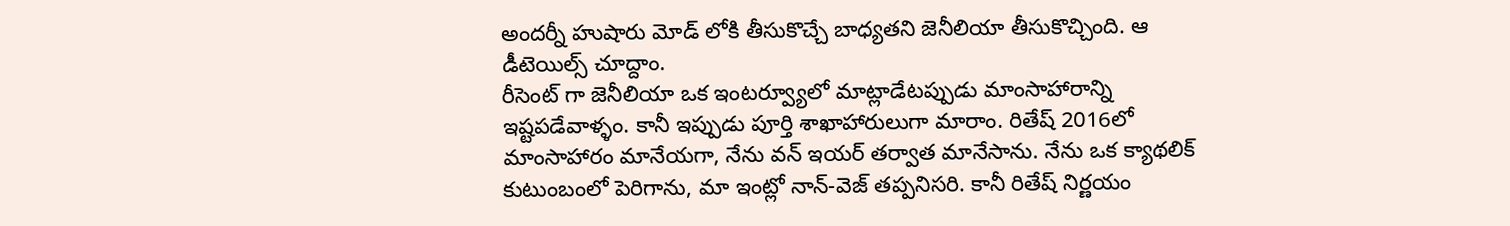అందర్నీ హుషారు మోడ్ లోకి తీసుకొచ్చే బాధ్యతని జెనీలియా తీసుకొచ్చింది. ఆ డీటెయిల్స్ చూద్దాం.
రీసెంట్ గా జెనీలియా ఒక ఇంటర్వ్యూలో మాట్లాడేటప్పుడు మాంసాహారాన్ని ఇష్టపడేవాళ్ళం. కానీ ఇప్పుడు పూర్తి శాఖాహారులుగా మారాం. రితేష్ 2016లో మాంసాహారం మానేయగా, నేను వన్ ఇయర్ తర్వాత మానేసాను. నేను ఒక క్యాథలిక్ కుటుంబంలో పెరిగాను, మా ఇంట్లో నాన్-వెజ్ తప్పనిసరి. కానీ రితేష్ నిర్ణయం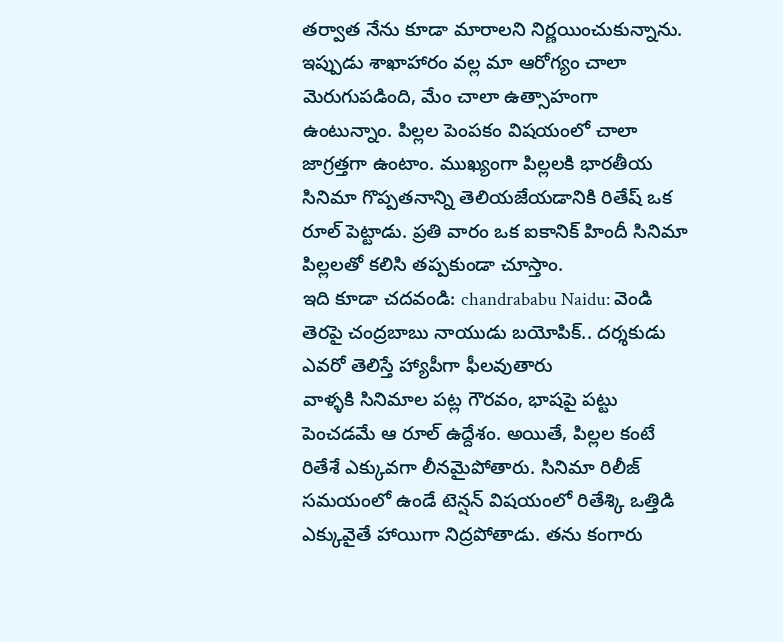తర్వాత నేను కూడా మారాలని నిర్ణయించుకున్నాను. ఇప్పుడు శాఖాహారం వల్ల మా ఆరోగ్యం చాలా మెరుగుపడింది, మేం చాలా ఉత్సాహంగా ఉంటున్నాం. పిల్లల పెంపకం విషయంలో చాలా జాగ్రత్తగా ఉంటాం. ముఖ్యంగా పిల్లలకి భారతీయ సినిమా గొప్పతనాన్ని తెలియజేయడానికి రితేష్ ఒక రూల్ పెట్టాడు. ప్రతి వారం ఒక ఐకానిక్ హిందీ సినిమా పిల్లలతో కలిసి తప్పకుండా చూస్తాం.
ఇది కూడా చదవండి: chandrababu Naidu: వెండి తెరపై చంద్రబాబు నాయుడు బయోపిక్.. దర్శకుడు ఎవరో తెలిస్తే హ్యాపీగా ఫీలవుతారు
వాళ్ళకి సినిమాల పట్ల గౌరవం, భాషపై పట్టు పెంచడమే ఆ రూల్ ఉద్దేశం. అయితే, పిల్లల కంటే రితేశే ఎక్కువగా లీనమైపోతారు. సినిమా రిలీజ్ సమయంలో ఉండే టెన్షన్ విషయంలో రితేశ్కి ఒత్తిడి ఎక్కువైతే హాయిగా నిద్రపోతాడు. తను కంగారు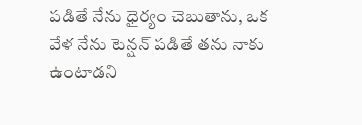పడితే నేను ధైర్యం చెబుతాను, ఒక వేళ నేను టెన్షన్ పడితే తను నాకు ఉంటాడని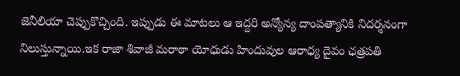జెనీలియా చెప్పుకొచ్చింది. ఇప్పుడు ఈ మాటలు ఆ ఇద్దరి అన్యోన్య దాంపత్యానికి నిదర్శనంగా నిలుస్తున్నాయి.ఇక రాజా శివాజీ మరాఠా యోధుడు హిందువుల ఆరాధ్య దైవం ఛత్రపతి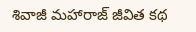శివాజీ మహారాజ్ జీవిత కథ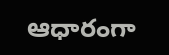ఆధారంగా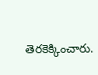తెరకెక్కించారు.